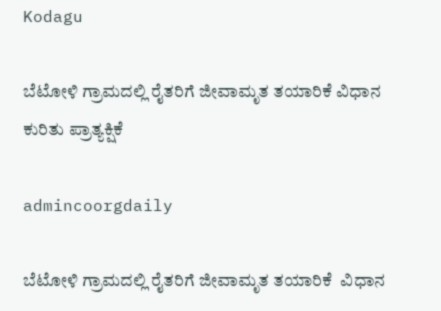Kodagu

ಬೆಟೋಳಿ ಗ್ರಾಮದಲ್ಲಿ ರೈತರಿಗೆ ಜೀವಾಮೃತ ತಯಾರಿಕೆ ವಿಧಾನ ಕುರಿತು ಪ್ರಾತ್ಯಕ್ಷಿಕೆ

admincoorgdaily

ಬೆಟೋಳಿ ಗ್ರಾಮದಲ್ಲಿ ರೈತರಿಗೆ ಜೀವಾಮೃತ ತಯಾರಿಕೆ  ವಿಧಾನ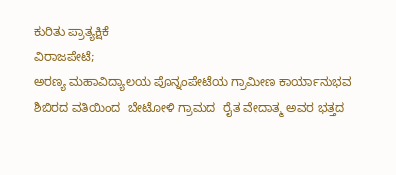ಕುರಿತು ಪ್ರಾತ್ಯಕ್ಷಿಕೆ
ವಿರಾಜಪೇಟೆ;
ಅರಣ್ಯ ಮಹಾವಿದ್ಯಾಲಯ ಪೊನ್ನಂಪೇಟೆಯ ಗ್ರಾಮೀಣ ಕಾರ್ಯಾನುಭವ ಶಿಬಿರದ ವತಿಯಿಂದ  ಬೇಟೋಳಿ ಗ್ರಾಮದ  ರೈತ ವೇದಾತ್ಮ ಅವರ ಭತ್ತದ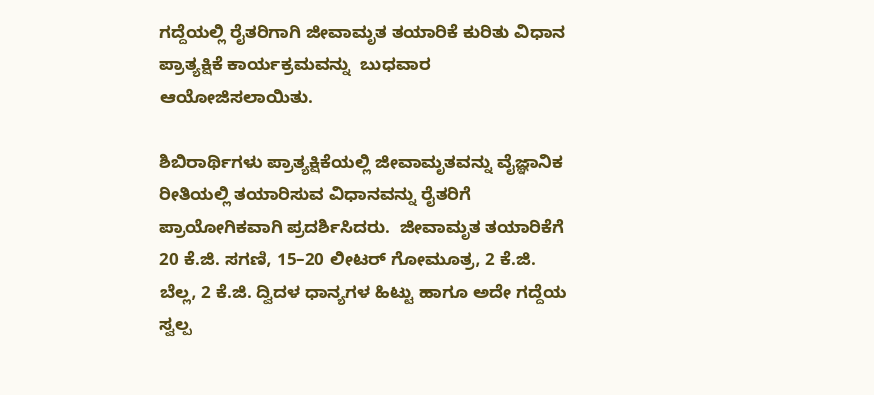ಗದ್ದೆಯಲ್ಲಿ ರೈತರಿಗಾಗಿ ಜೀವಾಮೃತ ತಯಾರಿಕೆ ಕುರಿತು ವಿಧಾನ ಪ್ರಾತ್ಯಕ್ಷಿಕೆ ಕಾರ್ಯಕ್ರಮವನ್ನು  ಬುಧವಾರ ಆಯೋಜಿಸಲಾಯಿತು.

ಶಿಬಿರಾರ್ಥಿಗಳು ಪ್ರಾತ್ಯಕ್ಷಿಕೆಯಲ್ಲಿ ಜೀವಾಮೃತವನ್ನು ವೈಜ್ಞಾನಿಕ ರೀತಿಯಲ್ಲಿ ತಯಾರಿಸುವ ವಿಧಾನವನ್ನು ರೈತರಿಗೆ ಪ್ರಾಯೋಗಿಕವಾಗಿ ಪ್ರದರ್ಶಿಸಿದರು.  ಜೀವಾಮೃತ ತಯಾರಿಕೆಗೆ 20 ಕೆ.ಜಿ. ಸಗಣಿ, 15–20 ಲೀಟರ್ ಗೋಮೂತ್ರ, 2 ಕೆ.ಜಿ. ಬೆಲ್ಲ, 2 ಕೆ.ಜಿ. ದ್ವಿದಳ ಧಾನ್ಯಗಳ ಹಿಟ್ಟು ಹಾಗೂ ಅದೇ ಗದ್ದೆಯ ಸ್ವಲ್ಪ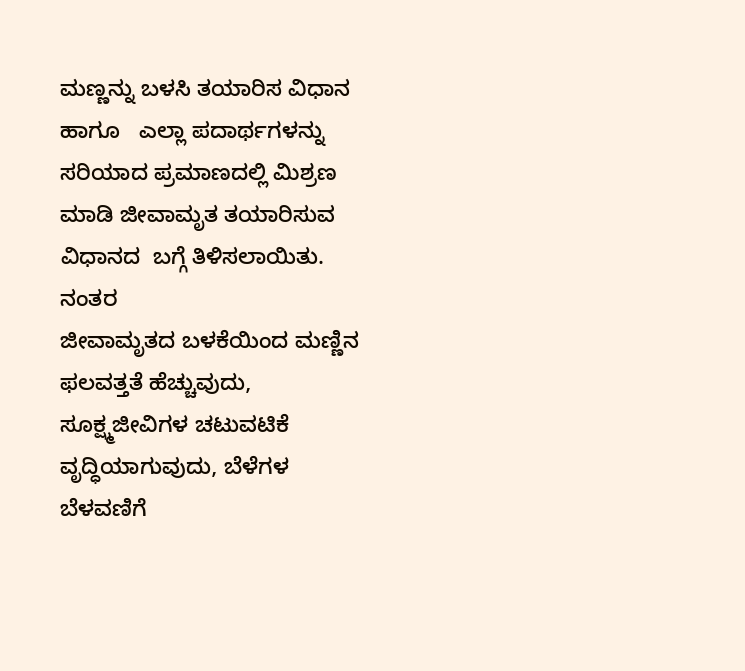ಮಣ್ಣನ್ನು ಬಳಸಿ ತಯಾರಿಸ ವಿಧಾನ ಹಾಗೂ   ಎಲ್ಲಾ ಪದಾರ್ಥಗಳನ್ನು ಸರಿಯಾದ ಪ್ರಮಾಣದಲ್ಲಿ ಮಿಶ್ರಣ ಮಾಡಿ ಜೀವಾಮೃತ ತಯಾರಿಸುವ ವಿಧಾನದ  ಬಗ್ಗೆ ತಿಳಿಸಲಾಯಿತು. ನಂತರ
ಜೀವಾಮೃತದ ಬಳಕೆಯಿಂದ ಮಣ್ಣಿನ ಫಲವತ್ತತೆ ಹೆಚ್ಚುವುದು, ಸೂಕ್ಷ್ಮಜೀವಿಗಳ ಚಟುವಟಿಕೆ ವೃದ್ಧಿಯಾಗುವುದು, ಬೆಳೆಗಳ ಬೆಳವಣಿಗೆ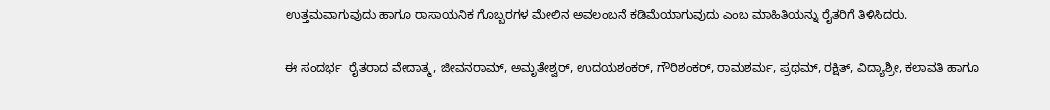ಉತ್ತಮವಾಗುವುದು ಹಾಗೂ ರಾಸಾಯನಿಕ ಗೊಬ್ಬರಗಳ ಮೇಲಿನ ಅವಲಂಬನೆ ಕಡಿಮೆಯಾಗುವುದು ಎಂಬ ಮಾಹಿತಿಯನ್ನು ರೈತರಿಗೆ ತಿಳಿಸಿದರು.

ಈ ಸಂದರ್ಭ  ರೈತರಾದ ವೇದಾತ್ಮ, ಜೀವನರಾಮ್, ಅಮೃತೇಶ್ವರ್, ಉದಯಶಂಕರ್, ಗೌರಿಶಂಕರ್, ರಾಮಶರ್ಮ, ಪ್ರಥಮ್, ರಕ್ಷಿತ್, ವಿದ್ಯಾಶ್ರೀ, ಕಲಾವತಿ ಹಾಗೂ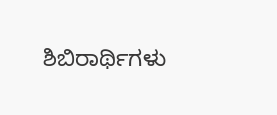ಶಿಬಿರಾರ್ಥಿಗಳು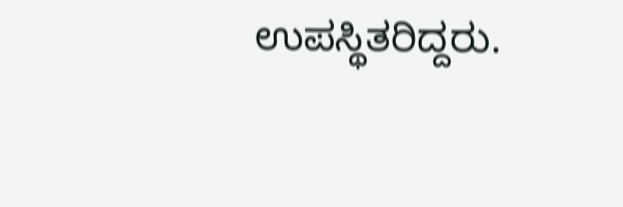ಉಪಸ್ಥಿತರಿದ್ದರು.